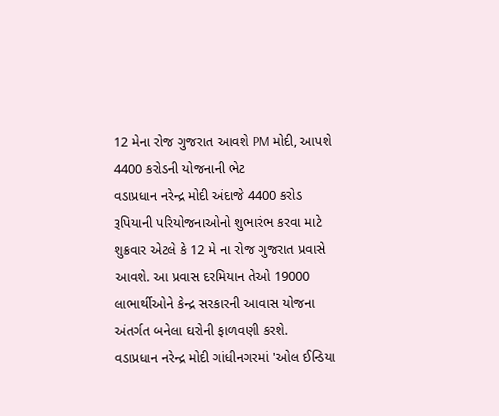12 મેના રોજ ગુજરાત આવશે PM મોદી, આપશે 4400 કરોડની યોજનાની ભેટ
વડાપ્રધાન નરેન્દ્ર મોદી અંદાજે 4400 કરોડ રૂપિયાની પરિયોજનાઓનો શુભારંભ કરવા માટે શુક્રવાર એટલે કે 12 મે ના રોજ ગુજરાત પ્રવાસે આવશે. આ પ્રવાસ દરમિયાન તેઓ 19000 લાભાર્થીઓને કેન્દ્ર સરકારની આવાસ યોજના અંતર્ગત બનેલા ઘરોની ફાળવણી કરશે.
વડાપ્રધાન નરેન્દ્ર મોદી ગાંધીનગરમાં 'ઓલ ઈન્ડિયા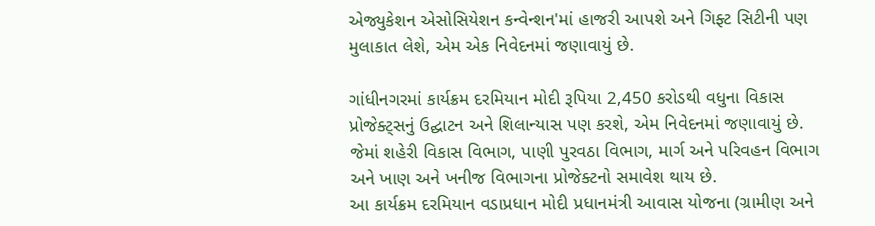એજ્યુકેશન એસોસિયેશન કન્વેન્શન'માં હાજરી આપશે અને ગિફ્ટ સિટીની પણ મુલાકાત લેશે, એમ એક નિવેદનમાં જણાવાયું છે.

ગાંધીનગરમાં કાર્યક્રમ દરમિયાન મોદી રૂપિયા 2,450 કરોડથી વધુના વિકાસ પ્રોજેક્ટ્સનું ઉદ્ઘાટન અને શિલાન્યાસ પણ કરશે, એમ નિવેદનમાં જણાવાયું છે. જેમાં શહેરી વિકાસ વિભાગ, પાણી પુરવઠા વિભાગ, માર્ગ અને પરિવહન વિભાગ અને ખાણ અને ખનીજ વિભાગના પ્રોજેક્ટનો સમાવેશ થાય છે.
આ કાર્યક્રમ દરમિયાન વડાપ્રધાન મોદી પ્રધાનમંત્રી આવાસ યોજના (ગ્રામીણ અને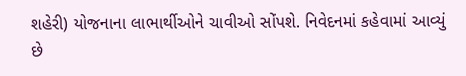શહેરી) યોજનાના લાભાર્થીઓને ચાવીઓ સોંપશે. નિવેદનમાં કહેવામાં આવ્યું છે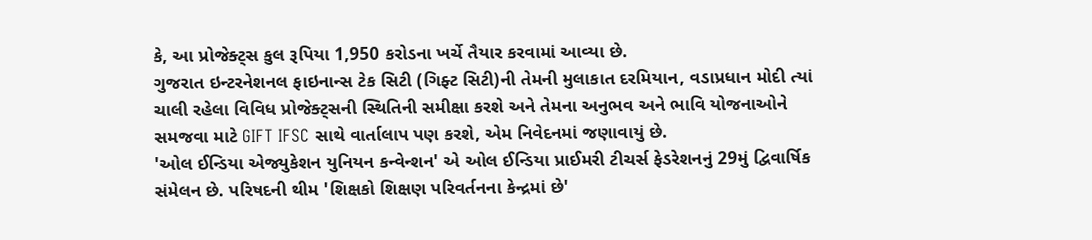કે, આ પ્રોજેક્ટ્સ કુલ રૂપિયા 1,950 કરોડના ખર્ચે તૈયાર કરવામાં આવ્યા છે.
ગુજરાત ઇન્ટરનેશનલ ફાઇનાન્સ ટેક સિટી (ગિફ્ટ સિટી)ની તેમની મુલાકાત દરમિયાન, વડાપ્રધાન મોદી ત્યાં ચાલી રહેલા વિવિધ પ્રોજેક્ટ્સની સ્થિતિની સમીક્ષા કરશે અને તેમના અનુભવ અને ભાવિ યોજનાઓને સમજવા માટે GIFT IFSC સાથે વાર્તાલાપ પણ કરશે, એમ નિવેદનમાં જણાવાયું છે.
'ઓલ ઈન્ડિયા એજ્યુકેશન યુનિયન કન્વેન્શન' એ ઓલ ઈન્ડિયા પ્રાઈમરી ટીચર્સ ફેડરેશનનું 29મું દ્વિવાર્ષિક સંમેલન છે. પરિષદની થીમ 'શિક્ષકો શિક્ષણ પરિવર્તનના કેન્દ્રમાં છે'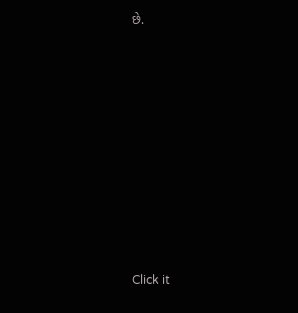છે.












Click it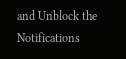and Unblock the Notifications